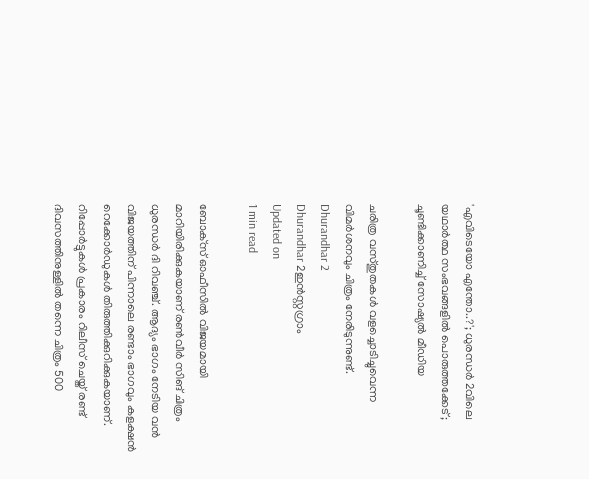'എവിടെയോ എന്തോ..?'; ധുരന്ധര്‍ 2വിലെ യഥാര്‍ത്ഥ സംഭവങ്ങളില്‍ പൊരുത്തക്കേട്; ചൂണ്ടിക്കാണിച്ച് സോഷ്യല്‍ മീഡിയ

ചരിത്ര വസ്തുതകള്‍ വളച്ചൊടിച്ചുവെന്ന വിമര്‍ശനവും ചിത്രം നേരിടുന്നുണ്ട്.
Dhurandhar 2
Dhurandhar 2ഇൻസ്റ്റഗ്രാം
Updated on
1 min read

ബോക്‌സ് ഓഫീസില്‍ വിജയമായി മാറിയിരിക്കുകയാണ് രണ്‍വീര്‍ സിങ് ചിത്രം ധുരന്ധര്‍ ദി റിവഞ്ച്. ആദ്യം ഭാഗം നേടിയ വന്‍ വിജയത്തിന് പിന്നാലെ രണ്ടാം ഭാഗവും കളക്ഷന്‍ റെക്കോര്‍ഡുകള്‍ തിരുത്തിക്കുറിക്കുകയാണ്. റിപ്പോര്‍ട്ടുകള്‍ പ്രകാരം റിലീസ് ചെയ്ത് രണ്ട് ദിവസത്തിനുള്ളില്‍ തന്നെ ചിത്രം 500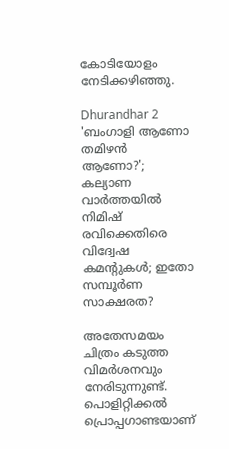കോടിയോളം നേടിക്കഴിഞ്ഞു.

Dhurandhar 2
'ബംഗാളി ആണോ തമിഴന്‍ ആണോ?'; കല്യാണ വാര്‍ത്തയില്‍ നിമിഷ് രവിക്കെതിരെ വിദ്വേഷ കമന്റുകള്‍; ഇതോ സമ്പൂര്‍ണ സാക്ഷരത?

അതേസമയം ചിത്രം കടുത്ത വിമര്‍ശനവും നേരിടുന്നുണ്ട്. പൊളിറ്റിക്കല്‍ പ്രൊപ്പഗാണ്ടയാണ്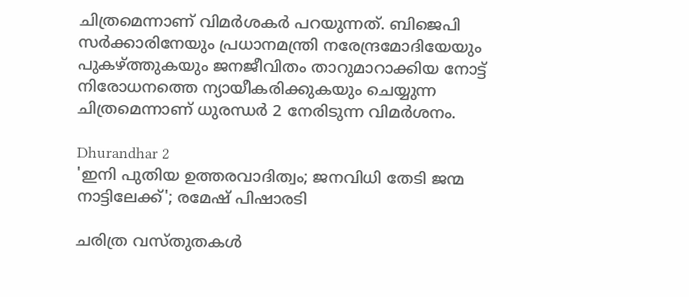ചിത്രമെന്നാണ് വിമര്‍ശകര്‍ പറയുന്നത്. ബിജെപി സര്‍ക്കാരിനേയും പ്രധാനമന്ത്രി നരേന്ദ്രമോദിയേയും പുകഴ്ത്തുകയും ജനജീവിതം താറുമാറാക്കിയ നോട്ട് നിരോധനത്തെ ന്യായീകരിക്കുകയും ചെയ്യുന്ന ചിത്രമെന്നാണ് ധുരന്ധര്‍ 2 നേരിടുന്ന വിമര്‍ശനം.

Dhurandhar 2
'ഇനി പുതിയ ഉത്തരവാദിത്വം; ജനവിധി തേടി ജന്മ നാട്ടിലേക്ക്'; രമേഷ് പിഷാരടി

ചരിത്ര വസ്തുതകള്‍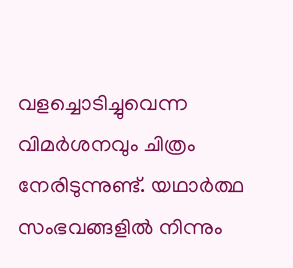വളച്ചൊടിച്ചുവെന്ന വിമര്‍ശനവും ചിത്രം നേരിടുന്നുണ്ട്. യഥാര്‍ത്ഥ സംഭവങ്ങളില്‍ നിന്നും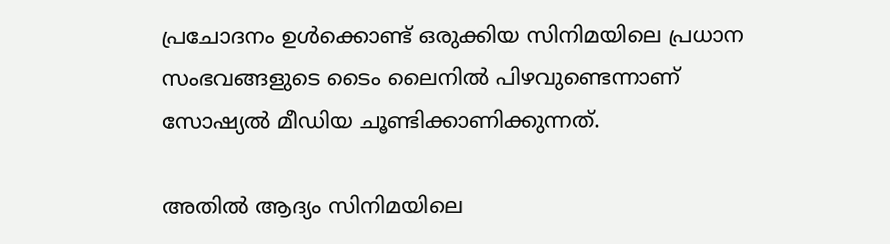പ്രചോദനം ഉള്‍ക്കൊണ്ട് ഒരുക്കിയ സിനിമയിലെ പ്രധാന സംഭവങ്ങളുടെ ടൈം ലൈനില്‍ പിഴവുണ്ടെന്നാണ് സോഷ്യല്‍ മീഡിയ ചൂണ്ടിക്കാണിക്കുന്നത്.

അതില്‍ ആദ്യം സിനിമയിലെ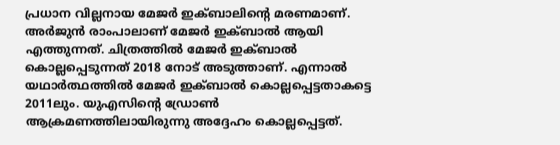പ്രധാന വില്ലനായ മേജര്‍ ഇക്ബാലിന്റെ മരണമാണ്. അര്‍ജുന്‍ രാംപാലാണ് മേജര്‍ ഇക്ബാല്‍ ആയി എത്തുന്നത്. ചിത്രത്തില്‍ മേജര്‍ ഇക്ബാല്‍ കൊല്ലപ്പെടുന്നത് 2018 നോട് അടുത്താണ്. എന്നാല്‍ യഥാര്‍ത്ഥത്തില്‍ മേജര്‍ ഇക്ബാല്‍ കൊല്ലപ്പെട്ടതാകട്ടെ 2011ലും. യുഎസിന്റെ ഡ്രോണ്‍ ആക്രമണത്തിലായിരുന്നു അദ്ദേഹം കൊല്ലപ്പെട്ടത്.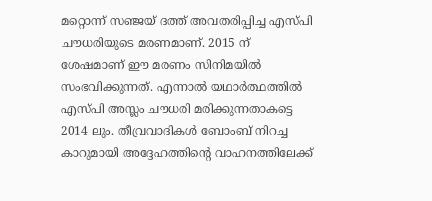മറ്റൊന്ന് സഞ്ജയ് ദത്ത് അവതരിപ്പിച്ച എസ്പി ചൗധരിയുടെ മരണമാണ്. 2015 ന് ശേഷമാണ് ഈ മരണം സിനിമയില്‍ സംഭവിക്കുന്നത്. എന്നാല്‍ യഥാര്‍ത്ഥത്തില്‍ എസ്പി അസ്ലം ചൗധരി മരിക്കുന്നതാകട്ടെ 2014 ലും. തീവ്രവാദികള്‍ ബോംബ് നിറച്ച കാറുമായി അദ്ദേഹത്തിന്റെ വാഹനത്തിലേക്ക്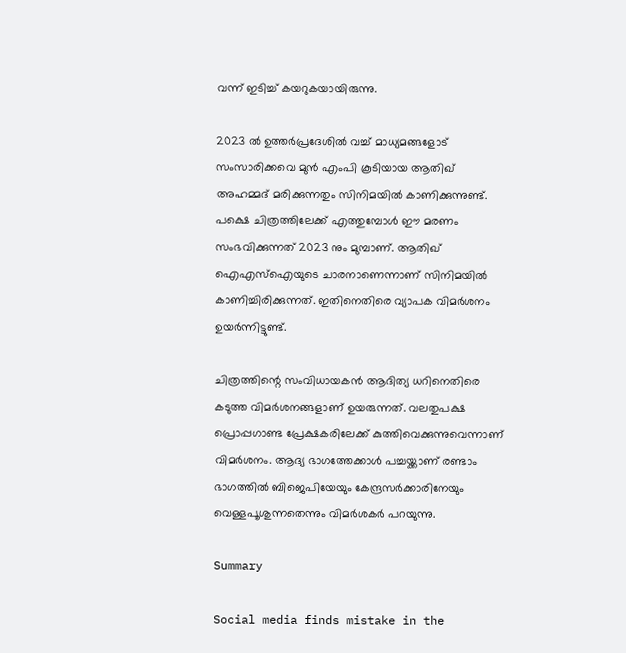വന്ന് ഇടിച്ച് കയറുകയായിരുന്നു.

2023 ല്‍ ഉത്തര്‍പ്രദേശില്‍ വച്ച് മാധ്യമങ്ങളോട് സംസാരിക്കവെ മുന്‍ എംപി കൂടിയായ ആതിഖ് അഹമ്മദ് മരിക്കുന്നതും സിനിമയില്‍ കാണിക്കുന്നുണ്ട്. പക്ഷെ ചിത്രത്തിലേക്ക് എത്തുമ്പോള്‍ ഈ മരണം സംഭവിക്കുന്നത് 2023 നും മുമ്പാണ്. ആതിഖ് ഐഎസ്‌ഐയുടെ ചാരനാണെന്നാണ് സിനിമയില്‍ കാണിച്ചിരിക്കുന്നത്. ഇതിനെതിരെ വ്യാപക വിമര്‍ശനം ഉയര്‍ന്നിട്ടുണ്ട്.

ചിത്രത്തിന്റെ സംവിധായകന്‍ ആദിത്യ ധറിനെതിരെ കടുത്ത വിമര്‍ശനങ്ങളാണ് ഉയരുന്നത്. വലതുപക്ഷ പ്രൊപ്പഗാണ്ട പ്രേക്ഷകരിലേക്ക് കുത്തിവെക്കുന്നുവെന്നാണ് വിമര്‍ശനം. ആദ്യ ഭാഗത്തേക്കാള്‍ പച്ചയ്ക്കാണ് രണ്ടാം ഭാഗത്തില്‍ ബിജെപിയേയും കേന്ദ്രസര്‍ക്കാരിനേയും വെള്ളപൂശുന്നതെന്നും വിമര്‍ശകര്‍ പറയുന്നു.

Summary

Social media finds mistake in the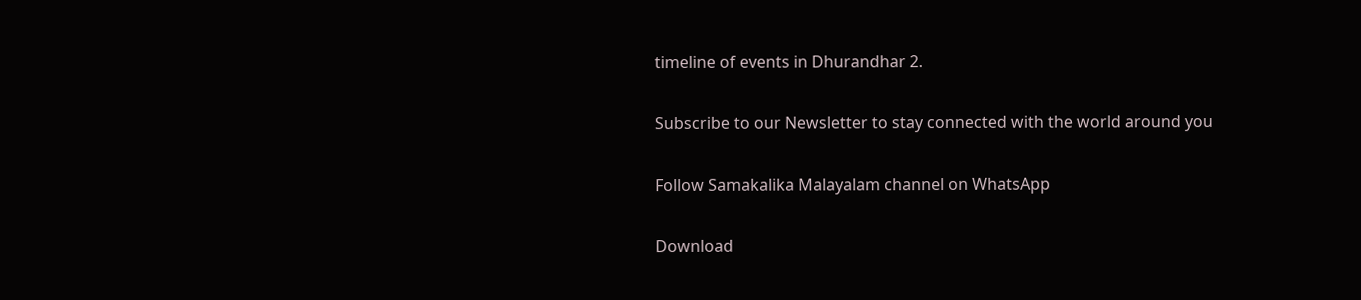timeline of events in Dhurandhar 2.

Subscribe to our Newsletter to stay connected with the world around you

Follow Samakalika Malayalam channel on WhatsApp

Download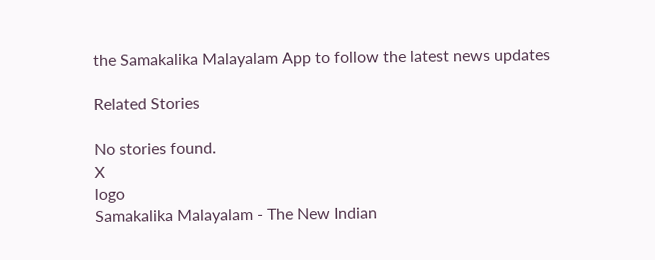the Samakalika Malayalam App to follow the latest news updates

Related Stories

No stories found.
X
logo
Samakalika Malayalam - The New Indian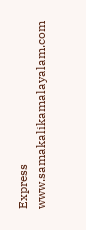Express
www.samakalikamalayalam.com